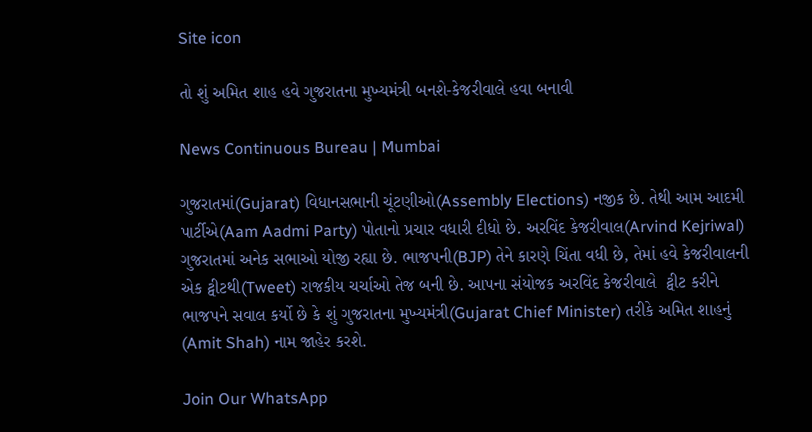Site icon

તો શું અમિત શાહ હવે ગુજરાતના મુખ્યમંત્રી બનશે-કેજરીવાલે હવા બનાવી

News Continuous Bureau | Mumbai

ગુજરાતમાં(Gujarat) વિધાનસભાની ચૂંટણીઓ(Assembly Elections) નજીક છે. તેથી આમ આદમી પાર્ટીએ(Aam Aadmi Party) પોતાનો પ્રચાર વધારી દીધો છે. અરવિંદ કેજરીવાલ(Arvind Kejriwal) ગુજરાતમાં અનેક સભાઓ યોજી રહ્યા છે. ભાજપની(BJP) તેને કારણે ચિંતા વધી છે, તેમાં હવે કેજરીવાલની એક ટ્વીટથી(Tweet) રાજકીય ચર્ચાઓ તેજ બની છે. આપના સંયોજક અરવિંદ કેજરીવાલે  ટ્વીટ કરીને ભાજપને સવાલ કર્યો છે કે શું ગુજરાતના મુખ્યમંત્રી(Gujarat Chief Minister) તરીકે અમિત શાહનું (Amit Shah) નામ જાહેર કરશે.

Join Our WhatsApp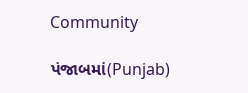Community

પંજાબમાં(Punjab)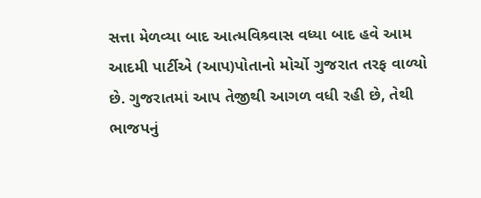સત્તા મેળવ્યા બાદ આત્મવિશ્ર્વાસ વધ્યા બાદ હવે આમ આદમી પાર્ટીએ (આપ)પોતાનો મોર્ચો ગુજરાત તરફ વાળ્યો છે. ગુજરાતમાં આપ તેજીથી આગળ વધી રહી છે, તેથી ભાજપનું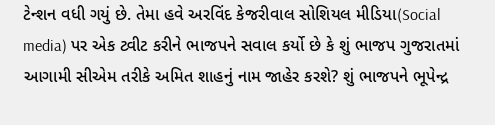ટેન્શન વધી ગયું છે. તેમા હવે અરવિંદ કેજરીવાલ સોશિયલ મીડિયા(Social media) પર એક ટ્વીટ કરીને ભાજપને સવાલ કર્યો છે કે શું ભાજપ ગુજરાતમાં આગામી સીએમ તરીકે અમિત શાહનું નામ જાહેર કરશે? શું ભાજપને ભૂપેન્દ્ર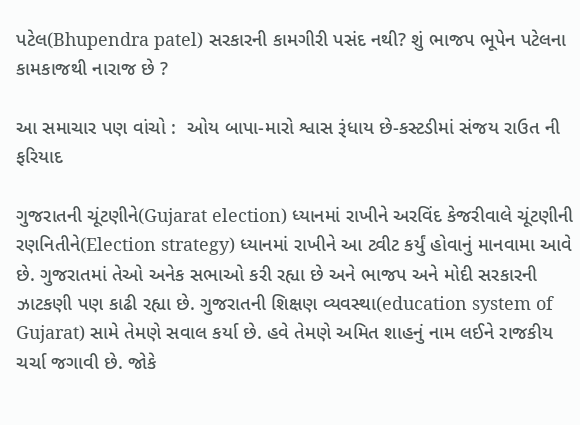પટેલ(Bhupendra patel) સરકારની કામગીરી પસંદ નથી? શું ભાજપ ભૂપેન પટેલના કામકાજથી નારાજ છે ?

આ સમાચાર પણ વાંચો :  ઓય બાપા-મારો શ્વાસ રૂંધાય છે-કસ્ટડીમાં સંજય રાઉત ની ફરિયાદ

ગુજરાતની ચૂંટણીને(Gujarat election) ધ્યાનમાં રાખીને અરવિંદ કેજરીવાલે ચૂંટણીની રણનિતીને(Election strategy) ધ્યાનમાં રાખીને આ ટ્વીટ કર્યું હોવાનું માનવામા આવે છે. ગુજરાતમાં તેઓ અનેક સભાઓ કરી રહ્યા છે અને ભાજપ અને મોદી સરકારની ઝાટકણી પણ કાઢી રહ્યા છે. ગુજરાતની શિક્ષણ વ્યવસ્થા(education system of Gujarat) સામે તેમણે સવાલ કર્યા છે. હવે તેમણે અમિત શાહનું નામ લઈને રાજકીય ચર્ચા જગાવી છે. જોકે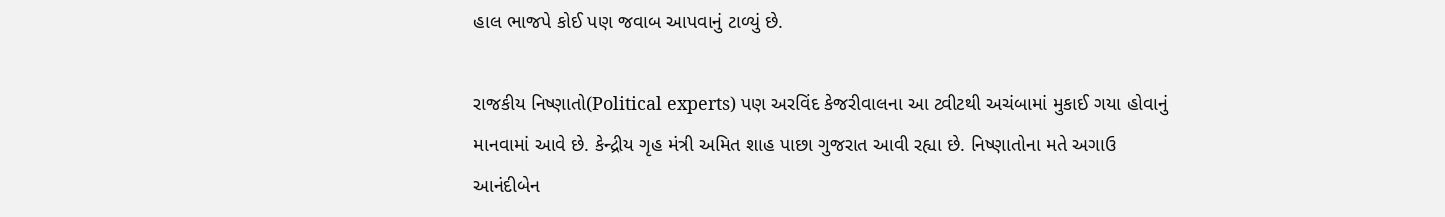હાલ ભાજપે કોઈ પણ જવાબ આપવાનું ટાળ્યું છે.

રાજકીય નિષ્ણાતો(Political experts) પણ અરવિંદ કેજરીવાલના આ ટ્વીટથી અચંબામાં મુકાઈ ગયા હોવાનું માનવામાં આવે છે. કેન્દ્રીય ગૃહ મંત્રી અમિત શાહ પાછા ગુજરાત આવી રહ્યા છે. નિષ્ણાતોના મતે અગાઉ આનંદીબેન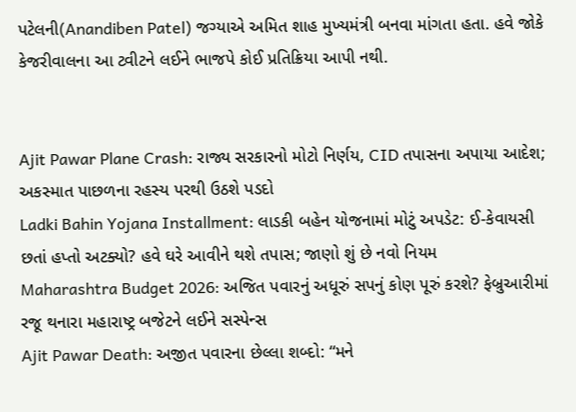પટેલની(Anandiben Patel) જગ્યાએ અમિત શાહ મુખ્યમંત્રી બનવા માંગતા હતા. હવે જોકે કેજરીવાલના આ ટ્વીટને લઈને ભાજપે કોઈ પ્રતિક્રિયા આપી નથી.


Ajit Pawar Plane Crash: રાજ્ય સરકારનો મોટો નિર્ણય, CID તપાસના અપાયા આદેશ; અકસ્માત પાછળના રહસ્ય પરથી ઉઠશે પડદો
Ladki Bahin Yojana Installment: લાડકી બહેન યોજનામાં મોટું અપડેટ: ઈ-કેવાયસી છતાં હપ્તો અટક્યો? હવે ઘરે આવીને થશે તપાસ; જાણો શું છે નવો નિયમ
Maharashtra Budget 2026: અજિત પવારનું અધૂરું સપનું કોણ પૂરું કરશે? ફેબ્રુઆરીમાં રજૂ થનારા મહારાષ્ટ્ર બજેટને લઈને સસ્પેન્સ
Ajit Pawar Death: અજીત પવારના છેલ્લા શબ્દો: “મને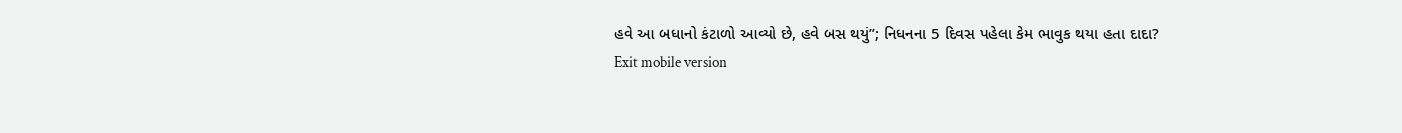હવે આ બધાનો કંટાળો આવ્યો છે, હવે બસ થયું”; નિધનના 5 દિવસ પહેલા કેમ ભાવુક થયા હતા દાદા?
Exit mobile version